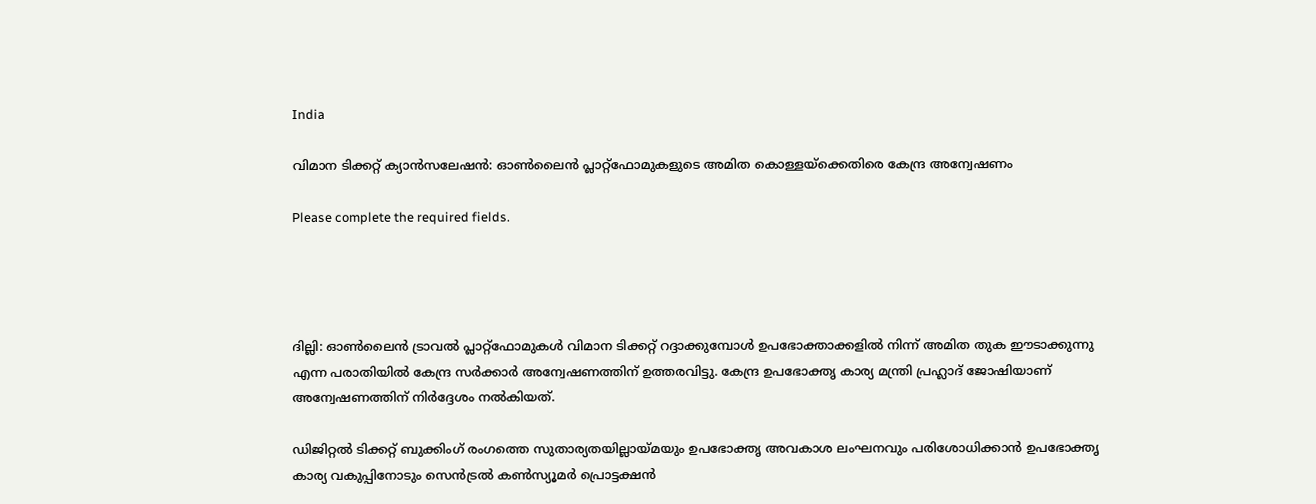India

വിമാന ടിക്കറ്റ് ക്യാൻസലേഷൻ: ഓൺലൈൻ പ്ലാറ്റ്‌ഫോമുകളുടെ അമിത കൊള്ളയ്‌ക്കെതിരെ കേന്ദ്ര അന്വേഷണം

Please complete the required fields.




ദില്ലി: ഓൺലൈൻ ട്രാവൽ പ്ലാറ്റ്‌ഫോമുകൾ വിമാന ടിക്കറ്റ് റദ്ദാക്കുമ്പോൾ ഉപഭോക്താക്കളിൽ നിന്ന് അമിത തുക ഈടാക്കുന്നു എന്ന പരാതിയിൽ കേന്ദ്ര സർക്കാർ അന്വേഷണത്തിന് ഉത്തരവിട്ടു. കേന്ദ്ര ഉപഭോക്തൃ കാര്യ മന്ത്രി പ്രഹ്ലാദ് ജോഷിയാണ് അന്വേഷണത്തിന് നിർദ്ദേശം നൽകിയത്.

ഡിജിറ്റൽ ടിക്കറ്റ് ബുക്കിംഗ് രംഗത്തെ സുതാര്യതയില്ലായ്മയും ഉപഭോക്തൃ അവകാശ ലംഘനവും പരിശോധിക്കാൻ ഉപഭോക്തൃ കാര്യ വകുപ്പിനോടും സെൻട്രൽ കൺസ്യൂമർ പ്രൊട്ടക്ഷൻ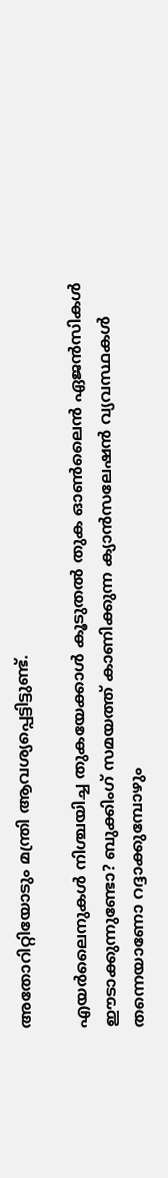അതോറിറ്റിയോടും മന്ത്രി ആവശ്യപ്പെട്ടിട്ടുണ്ട്.

എയർലൈനുകൾ നിശ്ചയിച്ച തുകയേക്കാൾ കൂടുതൽ തുക ഓൺലൈൻ ഏജൻസികൾ ഈടാക്കുന്നുണ്ടോ? ബുക്കിംഗ് സമയത്ത് കാണിക്കുന്ന ക്യാൻസലേഷൻ വ്യവസ്ഥകൾ തന്നെയാണോ റദ്ദാക്കുമ്പോഴും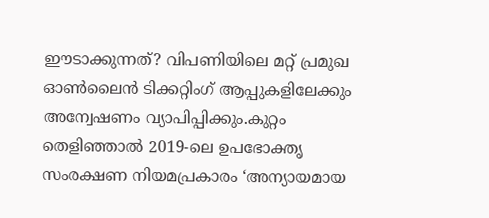ഈടാക്കുന്നത്? വിപണിയിലെ മറ്റ് പ്രമുഖ ഓൺലൈൻ ടിക്കറ്റിംഗ് ആപ്പുകളിലേക്കും അന്വേഷണം വ്യാപിപ്പിക്കും.കുറ്റം തെളിഞ്ഞാൽ 2019-ലെ ഉപഭോക്തൃ സംരക്ഷണ നിയമപ്രകാരം ‘അന്യായമായ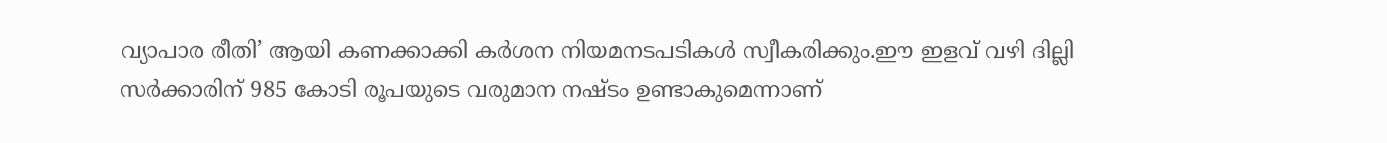വ്യാപാര രീതി’ ആയി കണക്കാക്കി കർശന നിയമനടപടികൾ സ്വീകരിക്കും.ഈ ഇളവ് വഴി ദില്ലി സർക്കാരിന് 985 കോടി രൂപയുടെ വരുമാന നഷ്ടം ഉണ്ടാകുമെന്നാണ്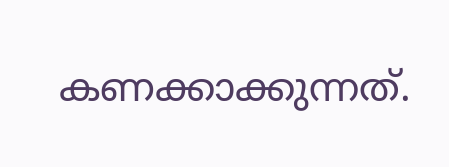കണക്കാക്കുന്നത്.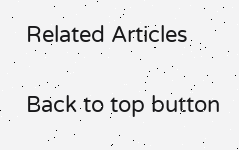Related Articles

Back to top button